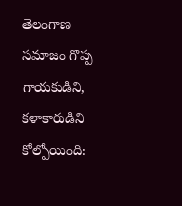తెలంగాణ సమాజం గొప్ప గాయకుడిని, కళాకారుడిని కోల్పోయింది: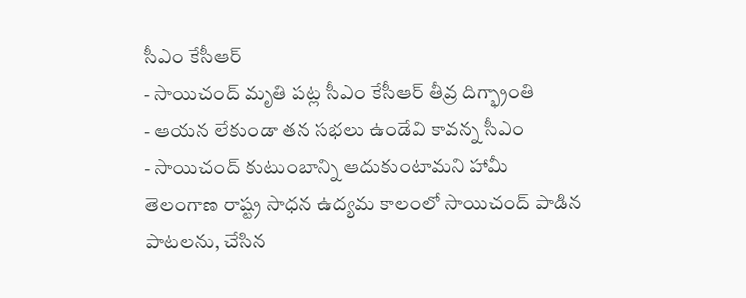సీఎం కేసీఆర్
- సాయిచంద్ మృతి పట్ల సీఎం కేసీఆర్ తీవ్ర దిగ్భ్రాంతి
- ఆయన లేకుండా తన సభలు ఉండేవి కావన్న సీఎం
- సాయిచంద్ కుటుంబాన్ని ఆదుకుంటామని హామీ
తెలంగాణ రాష్ట్ర సాధన ఉద్యమ కాలంలో సాయిచంద్ పాడిన పాటలను, చేసిన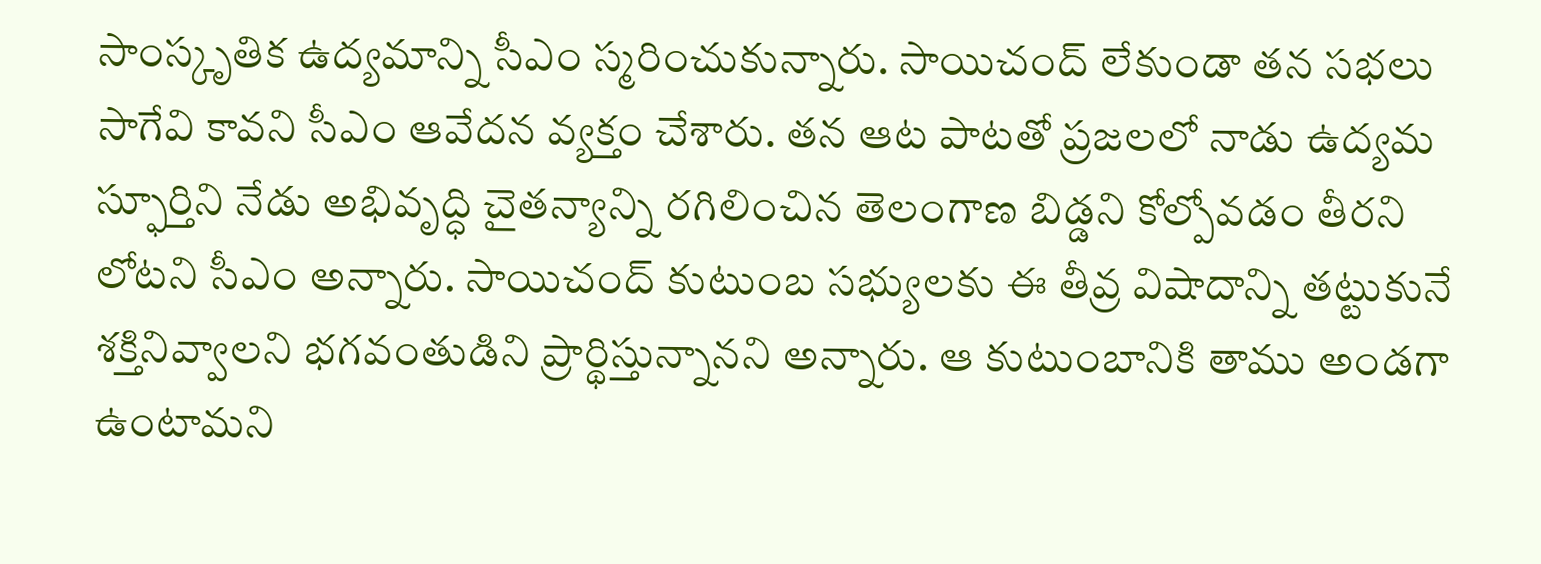సాంస్కృతిక ఉద్యమాన్ని సీఎం స్మరించుకున్నారు. సాయిచంద్ లేకుండా తన సభలు సాగేవి కావని సీఎం ఆవేదన వ్యక్తం చేశారు. తన ఆట పాటతో ప్రజలలో నాడు ఉద్యమ స్ఫూర్తిని నేడు అభివృద్ధి చైతన్యాన్ని రగిలించిన తెలంగాణ బిడ్డని కోల్పోవడం తీరని లోటని సీఎం అన్నారు. సాయిచంద్ కుటుంబ సభ్యులకు ఈ తీవ్ర విషాదాన్ని తట్టుకునే శక్తినివ్వాలని భగవంతుడిని ప్రార్థిస్తున్నానని అన్నారు. ఆ కుటుంబానికి తాము అండగా ఉంటామని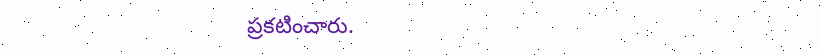ప్రకటించారు.